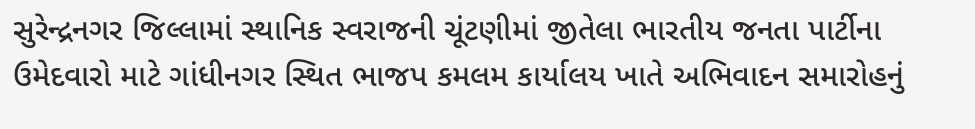સુરેન્દ્રનગર જિલ્લામાં સ્થાનિક સ્વરાજની ચૂંટણીમાં જીતેલા ભારતીય જનતા પાર્ટીના ઉમેદવારો માટે ગાંધીનગર સ્થિત ભાજપ કમલમ કાર્યાલય ખાતે અભિવાદન સમારોહનું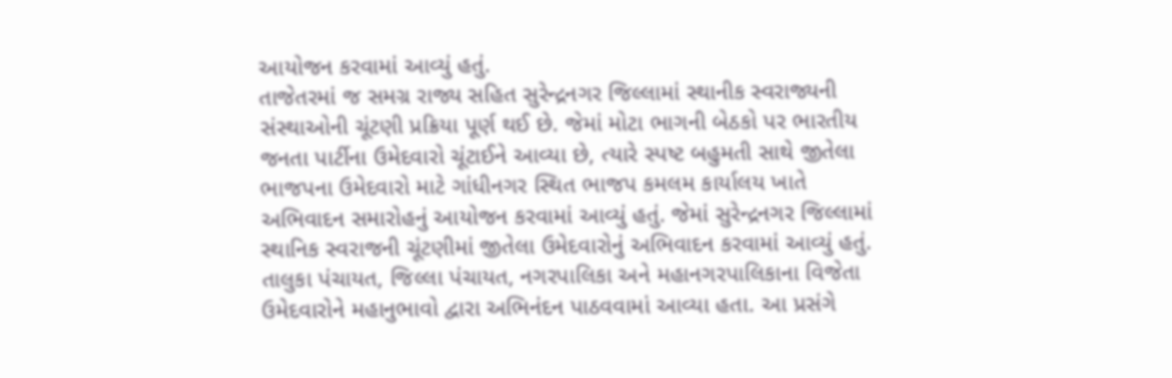આયોજન કરવામાં આવ્યું હતું.
તાજેતરમાં જ સમગ્ર રાજ્ય સહિત સુરેન્દ્રનગર જિલ્લામાં સ્થાનીક સ્વરાજ્યની સંસ્થાઓની ચૂંટણી પ્રક્રિયા પૂર્ણ થઈ છે. જેમાં મોટા ભાગની બેઠકો પર ભારતીય જનતા પાર્ટીના ઉમેદવારો ચૂંટાઈને આવ્યા છે, ત્યારે સ્પષ્ટ બહુમતી સાથે જીતેલા ભાજપના ઉમેદવારો માટે ગાંધીનગર સ્થિત ભાજપ કમલમ કાર્યાલય ખાતે અભિવાદન સમારોહનું આયોજન કરવામાં આવ્યું હતું. જેમાં સુરેન્દ્રનગર જિલ્લામાં સ્થાનિક સ્વરાજની ચૂંટણીમાં જીતેલા ઉમેદવારોનું અભિવાદન કરવામાં આવ્યું હતું.
તાલુકા પંચાયત, જિલ્લા પંચાયત, નગરપાલિકા અને મહાનગરપાલિકાના વિજેતા ઉમેદવારોને મહાનુભાવો દ્વારા અભિનંદન પાઠવવામાં આવ્યા હતા. આ પ્રસંગે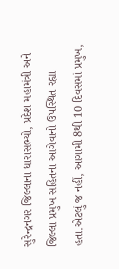સુરેન્દ્રનગર જિલ્લાના ધારાસભ્યો, પ્રદેશ મહામંત્રી અને જિલ્લા પ્રમુખ સહિતના આગેવાનો ઉપસ્થિત રહ્યા હતા.એટલું જ નહીં, આગામી 8થી 10 દિવસમાં પ્રમુખ,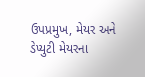ઉપપ્રમુખ, મેયર અને ડેપ્યુટી મેયરના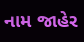નામ જાહેર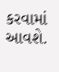કરવામાં આવશે.